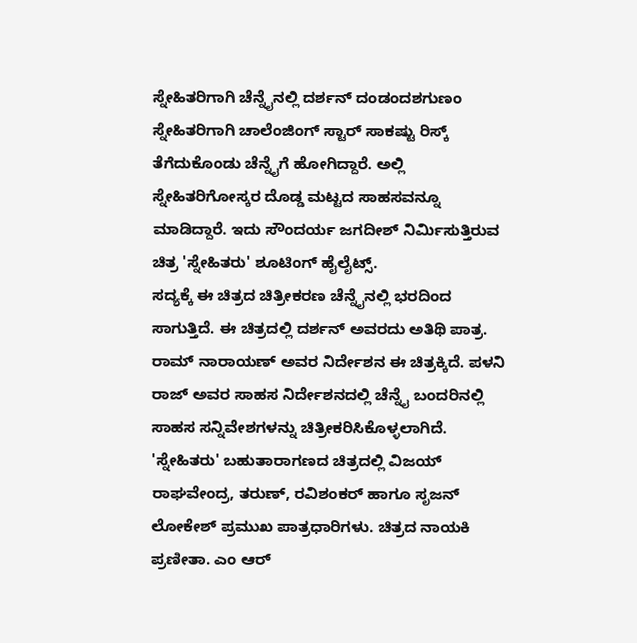ಸ್ನೇಹಿತರಿಗಾಗಿ ಚೆನ್ನೈನಲ್ಲಿ ದರ್ಶನ್ ದಂಡಂದಶಗುಣಂ
ಸ್ನೇಹಿತರಿಗಾಗಿ ಚಾಲೆಂಜಿಂಗ್ ಸ್ಟಾರ್ ಸಾಕಷ್ಟು ರಿಸ್ಕ್ ತೆಗೆದುಕೊಂಡು ಚೆನ್ನೈಗೆ ಹೋಗಿದ್ದಾರೆ. ಅಲ್ಲಿ ಸ್ನೇಹಿತರಿಗೋಸ್ಕರ ದೊಡ್ಡ ಮಟ್ಟದ ಸಾಹಸವನ್ನೂ ಮಾಡಿದ್ದಾರೆ. ಇದು ಸೌಂದರ್ಯ ಜಗದೀಶ್ ನಿರ್ಮಿಸುತ್ತಿರುವ ಚಿತ್ರ 'ಸ್ನೇಹಿತರು' ಶೂಟಿಂಗ್ ಹೈಲೈಟ್ಸ್.
ಸದ್ಯಕ್ಕೆ ಈ ಚಿತ್ರದ ಚಿತ್ರೀಕರಣ ಚೆನ್ನೈನಲ್ಲಿ ಭರದಿಂದ ಸಾಗುತ್ತಿದೆ. ಈ ಚಿತ್ರದಲ್ಲಿ ದರ್ಶನ್ ಅವರದು ಅತಿಥಿ ಪಾತ್ರ. ರಾಮ್ ನಾರಾಯಣ್ ಅವರ ನಿರ್ದೇಶನ ಈ ಚಿತ್ರಕ್ಕಿದೆ. ಪಳನಿ ರಾಜ್ ಅವರ ಸಾಹಸ ನಿರ್ದೇಶನದಲ್ಲಿ ಚೆನ್ನೈ ಬಂದರಿನಲ್ಲಿ ಸಾಹಸ ಸನ್ನಿವೇಶಗಳನ್ನು ಚಿತ್ರೀಕರಿಸಿಕೊಳ್ಳಲಾಗಿದೆ.
'ಸ್ನೇಹಿತರು' ಬಹುತಾರಾಗಣದ ಚಿತ್ರದಲ್ಲಿ ವಿಜಯ್ ರಾಘವೇಂದ್ರ, ತರುಣ್, ರವಿಶಂಕರ್ ಹಾಗೂ ಸೃಜನ್ ಲೋಕೇಶ್ ಪ್ರಮುಖ ಪಾತ್ರಧಾರಿಗಳು. ಚಿತ್ರದ ನಾಯಕಿ ಪ್ರಣೀತಾ. ಎಂ ಆರ್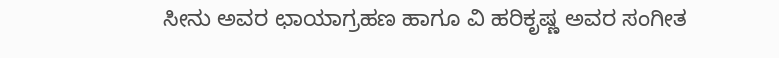ಸೀನು ಅವರ ಛಾಯಾಗ್ರಹಣ ಹಾಗೂ ವಿ ಹರಿಕೃಷ್ಣ ಅವರ ಸಂಗೀತ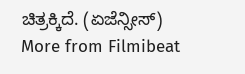ಚಿತ್ರಕ್ಕಿದೆ. (ಏಜೆನ್ಸೀಸ್)
More from Filmibeat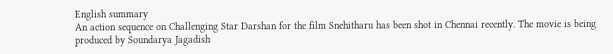English summary
An action sequence on Challenging Star Darshan for the film Snehitharu has been shot in Chennai recently. The movie is being produced by Soundarya Jagadish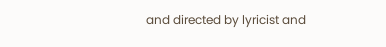and directed by lyricist and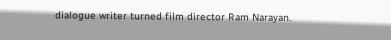dialogue writer turned film director Ram Narayan.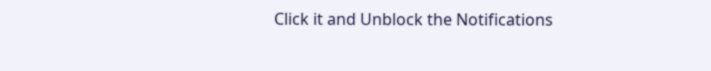Click it and Unblock the Notifications